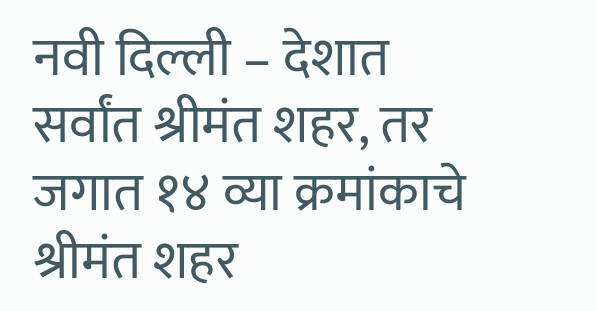नवी दिल्ली – देशात सर्वांत श्रीमंत शहर, तर जगात १४ व्या क्रमांकाचे श्रीमंत शहर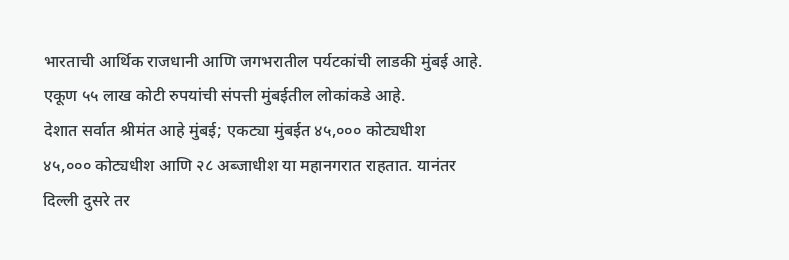भारताची आर्थिक राजधानी आणि जगभरातील पर्यटकांची लाडकी मुंबई आहे. एकूण ५५ लाख कोटी रुपयांची संपत्ती मुंबईतील लोकांकडे आहे.
देशात सर्वात श्रीमंत आहे मुंबई; एकट्या मुंबईत ४५,००० कोट्यधीश
४५,००० कोट्यधीश आणि २८ अब्जाधीश या महानगरात राहतात. यानंतर दिल्ली दुसरे तर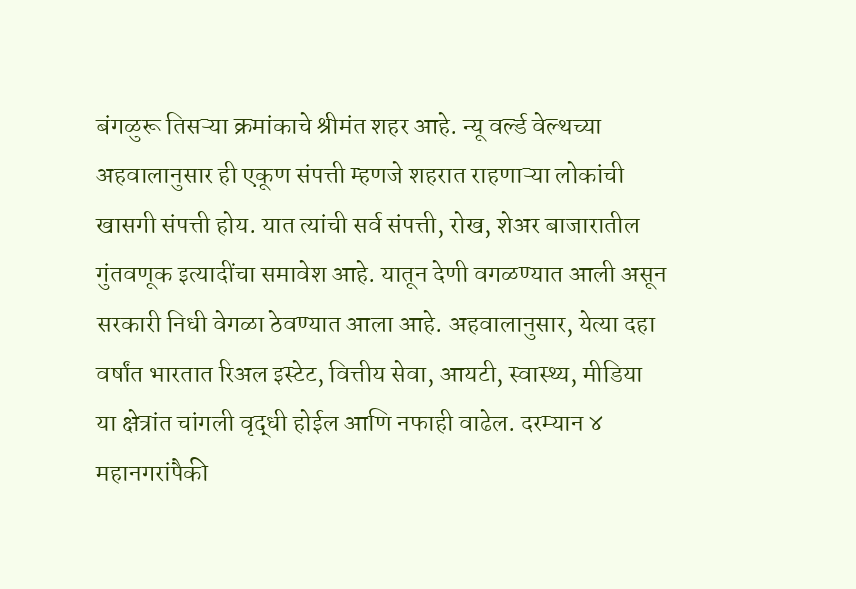बंगळुरू तिसऱ्या क्रमांकाचे श्रीमंत शहर आहे. न्यू वर्ल्ड वेल्थच्या अहवालानुसार ही एकूण संपत्ती म्हणजे शहरात राहणाऱ्या लोकांची खासगी संपत्ती होय. यात त्यांची सर्व संपत्ती, रोख, शेअर बाजारातील गुंतवणूक इत्यादींचा समावेश आहे. यातून देणी वगळण्यात आली असून सरकारी निधी वेगळा ठेवण्यात आला आहे. अहवालानुसार, येत्या दहा वर्षांत भारतात रिअल इस्टेट, वित्तीय सेवा, आयटी, स्वास्थ्य, मीडिया या क्षेत्रांत चांगली वृद्धी होईल आणि नफाही वाढेल. दरम्यान ४ महानगरांपैकी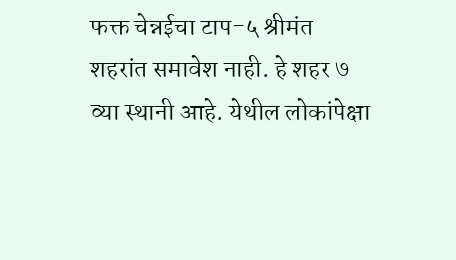फक्त चेन्नईचा टाप-५ श्रीमंत शहरांत समावेश नाही. हे शहर ७ व्या स्थानी आहे. येथील लोकांपेक्षा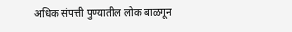अधिक संपत्ती पुण्यातील लोक बाळगून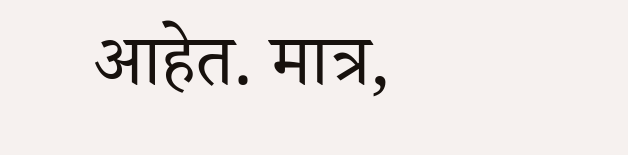आहेत. मात्र,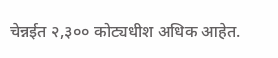चेन्नईत २,३०० कोट्यधीश अधिक आहेत.